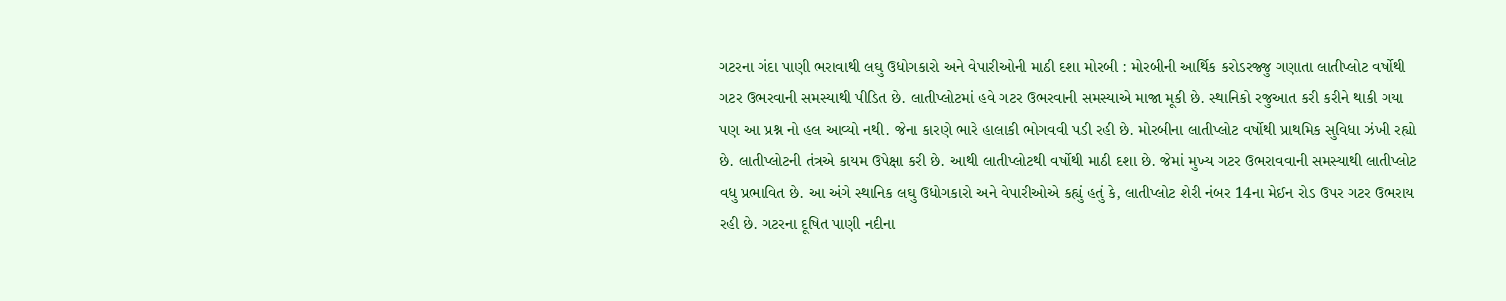ગટરના ગંદા પાણી ભરાવાથી લઘુ ઉધોગકારો અને વેપારીઓની માઠી દશા મોરબી : મોરબીની આર્થિક કરોડરજ્જુ ગણાતા લાતીપ્લોટ વર્ષોથી ગટર ઉભરવાની સમસ્યાથી પીડિત છે. લાતીપ્લોટમાં હવે ગટર ઉભરવાની સમસ્યાએ માજા મૂકી છે. સ્થાનિકો રજુઆત કરી કરીને થાકી ગયા પણ આ પ્રશ્ન નો હલ આવ્યો નથી. જેના કારણે ભારે હાલાકી ભોગવવી પડી રહી છે. મોરબીના લાતીપ્લોટ વર્ષોથી પ્રાથમિક સુવિધા ઝંખી રહ્યો છે. લાતીપ્લોટની તંત્રએ કાયમ ઉપેક્ષા કરી છે. આથી લાતીપ્લોટથી વર્ષોથી માઠી દશા છે. જેમાં મુખ્ય ગટર ઉભરાવવાની સમસ્યાથી લાતીપ્લોટ વધુ પ્રભાવિત છે. આ અંગે સ્થાનિક લઘુ ઉધોગકારો અને વેપારીઓએ કહ્યું હતું કે, લાતીપ્લોટ શેરી નંબર 14ના મેઈન રોડ ઉપર ગટર ઉભરાય રહી છે. ગટરના દૂષિત પાણી નદીના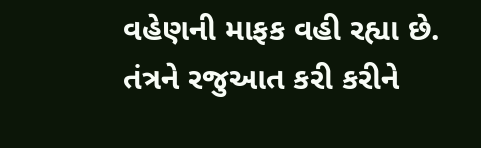વહેણની માફક વહી રહ્યા છે. તંત્રને રજુઆત કરી કરીને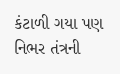કંટાળી ગયા પણ નિભર તંત્રની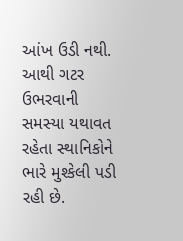આંખ ઉડી નથી. આથી ગટર ઉભરવાની સમસ્યા યથાવત રહેતા સ્થાનિકોને ભારે મુશ્કેલી પડી રહી છે.